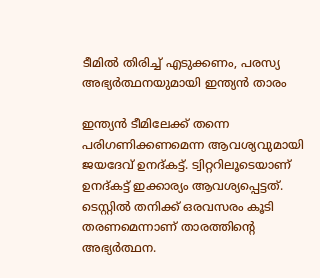ടീമില്‍ തിരിച്ച് എടുക്കണം, പരസ്യ അഭ്യര്‍ത്ഥനയുമായി ഇന്ത്യന്‍ താരം

ഇന്ത്യന്‍ ടീമിലേക്ക് തന്നെ പരിഗണിക്കണമെന്ന ആവശ്യവുമായി ജയദേവ് ഉനദ്കട്ട്. ട്വിറ്ററിലൂടെയാണ് ഉനദ്കട്ട് ഇക്കാര്യം ആവശ്യപ്പെട്ടത്. ടെസ്റ്റില്‍ തനിക്ക് ഒരവസരം കൂടി തരണമെന്നാണ് താരത്തിന്റെ അഭ്യര്‍ത്ഥന.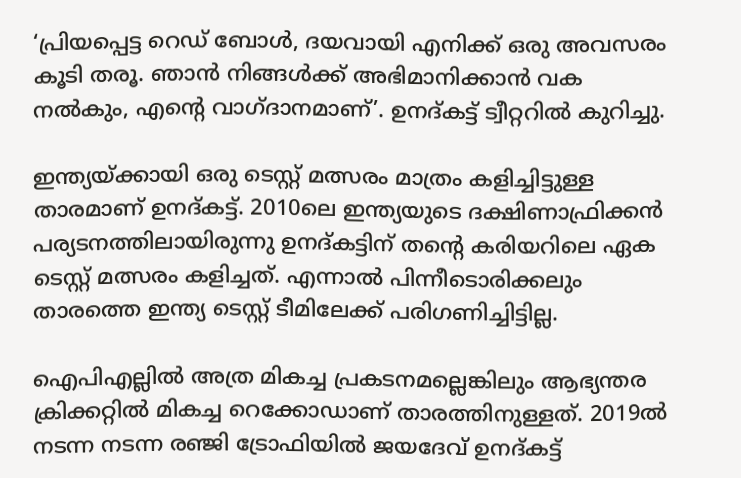‘പ്രിയപ്പെട്ട റെഡ് ബോള്‍, ദയവായി എനിക്ക് ഒരു അവസരം കൂടി തരൂ. ഞാന്‍ നിങ്ങള്‍ക്ക് അഭിമാനിക്കാന്‍ വക നല്‍കും, എന്റെ വാഗ്ദാനമാണ്’. ഉനദ്കട്ട് ട്വീറ്ററില്‍ കുറിച്ചു.

ഇന്ത്യയ്ക്കായി ഒരു ടെസ്റ്റ് മത്സരം മാത്രം കളിച്ചിട്ടുള്ള താരമാണ് ഉനദ്കട്ട്. 2010ലെ ഇന്ത്യയുടെ ദക്ഷിണാഫ്രിക്കന്‍ പര്യടനത്തിലായിരുന്നു ഉനദ്കട്ടിന് തന്റെ കരിയറിലെ ഏക ടെസ്റ്റ് മത്സരം കളിച്ചത്. എന്നാല്‍ പിന്നീടൊരിക്കലും താരത്തെ ഇന്ത്യ ടെസ്റ്റ് ടീമിലേക്ക് പരിഗണിച്ചിട്ടില്ല.

ഐപിഎല്ലില്‍ അത്ര മികച്ച പ്രകടനമല്ലെങ്കിലും ആഭ്യന്തര ക്രിക്കറ്റില്‍ മികച്ച റെക്കോഡാണ് താരത്തിനുള്ളത്. 2019ല്‍ നടന്ന നടന്ന രഞ്ജി ട്രോഫിയില്‍ ജയദേവ് ഉനദ്കട്ട്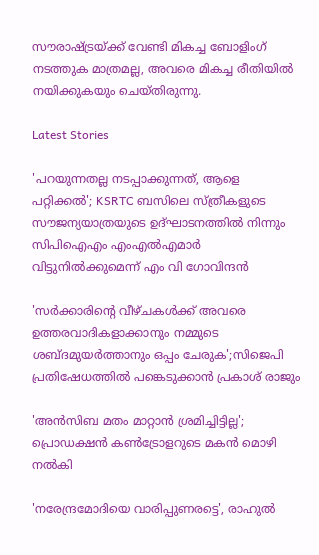സൗരാഷ്ട്രയ്ക്ക് വേണ്ടി മികച്ച ബോളിംഗ് നടത്തുക മാത്രമല്ല, അവരെ മികച്ച രീതിയില്‍ നയിക്കുകയും ചെയ്തിരുന്നു.

Latest Stories

'പറയുന്നതല്ല നടപ്പാക്കുന്നത്, ആളെ പറ്റിക്കൽ'; KSRTC ബസിലെ സ്ത്രീകളുടെ സൗജന്യയാത്രയുടെ ഉദ്‌ഘാടനത്തിൽ നിന്നും സിപിഐഎം എംഎൽഎമാർ വിട്ടുനിൽക്കുമെന്ന് എം വി ഗോവിന്ദൻ

'സ‍ർക്കാരിൻ്റെ വീഴ്ചകൾക്ക് അവരെ ഉത്തരവാദികളാക്കാനും നമ്മുടെ ശബ്ദമുയർത്താനും ഒപ്പം ചേരുക';സിജെപി പ്രതിഷേധത്തിൽ പങ്കെടുക്കാൻ പ്രകാശ് രാജും

'അന്‍സിബ മതം മാറ്റാന്‍ ശ്രമിച്ചിട്ടില്ല'; പ്രൊഡക്ഷന്‍ കണ്‍ട്രോളറുടെ മകന്‍ മൊഴി നല്‍കി

'നരേന്ദ്രമോദിയെ വാരിപ്പുണരട്ടെ', രാഹുൽ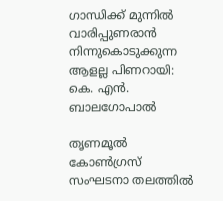ഗാന്ധിക്ക് മുന്നിൽ വാരിപ്പുണരാൻ നിന്നുകൊടുക്കുന്ന ആളല്ല പിണറായി: കെ. എൻ. ബാലഗോപാൽ

തൃണമൂൽ കോൺഗ്രസ് സംഘടനാ തലത്തിൽ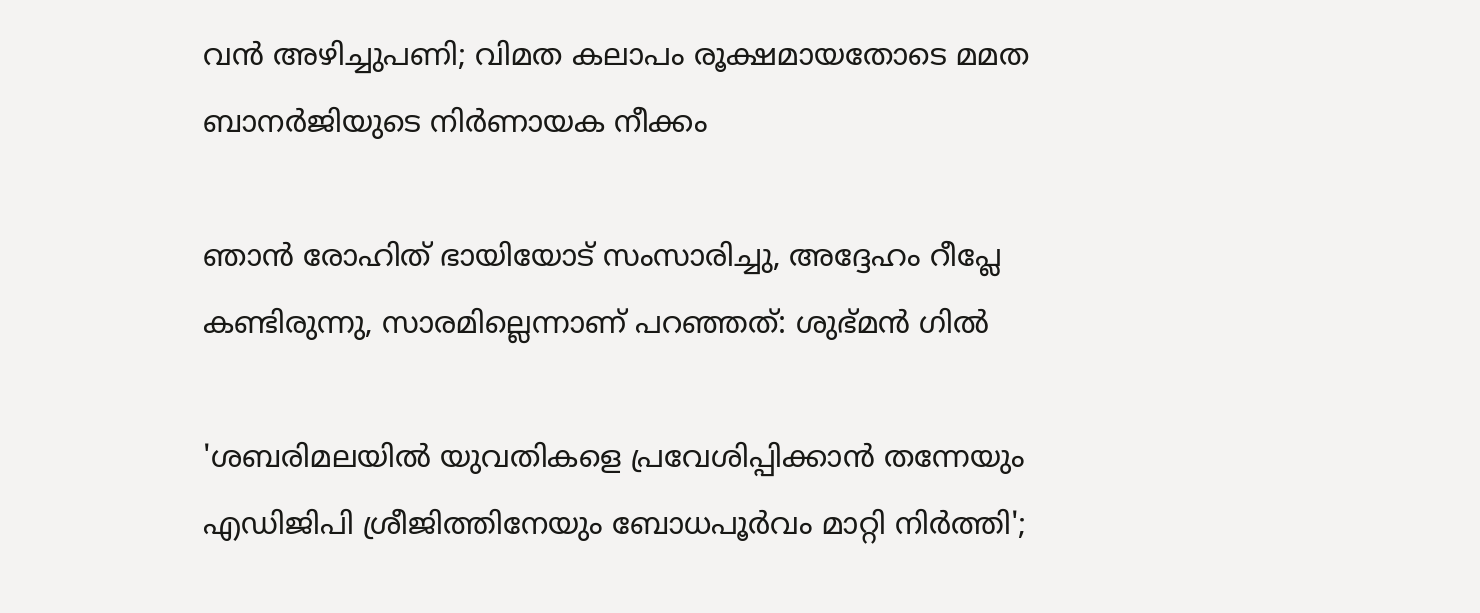വൻ അഴിച്ചുപണി; വിമത കലാപം രൂക്ഷമായതോടെ മമത ബാനർജിയുടെ നിർണായക നീക്കം

ഞാൻ രോഹിത് ഭായിയോട് സംസാരിച്ചു, അദ്ദേഹം റീപ്ലേ കണ്ടിരുന്നു, സാരമില്ലെന്നാണ് പറഞ്ഞത്: ശുഭ്മൻ ഗിൽ

'ശബരിമലയില്‍ യുവതികളെ പ്രവേശിപ്പിക്കാന്‍ തന്നേയും എഡിജിപി ശ്രീജിത്തിനേയും ബോധപൂര്‍വം മാറ്റി നിര്‍ത്തി';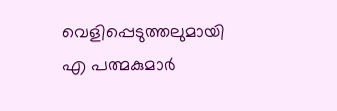വെളിപ്പെടുത്തലുമായി എ പത്മകുമാര്‍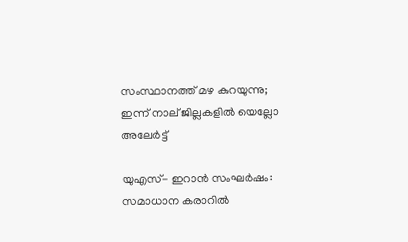സംസ്ഥാനത്ത് മഴ കുറയുന്നു; ഇന്ന് നാല് ജില്ലകളില്‍ യെല്ലോ അലേര്‍ട്ട്

യുഎസ്- ഇറാൻ സംഘർഷം: സമാധാന കരാറിൽ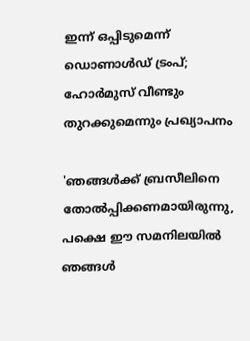ഇന്ന് ഒപ്പിടുമെന്ന് ഡൊണാൾഡ് ട്രംപ്; ഹോർമുസ് വീണ്ടും തുറക്കുമെന്നും പ്രഖ്യാപനം

'ഞങ്ങൾക്ക് ബ്രസീലിനെ തോൽപ്പിക്കണമായിരുന്നു, പക്ഷെ ഈ സമനിലയിൽ ഞങ്ങൾ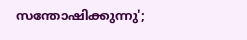സന്തോഷിക്കുന്നു';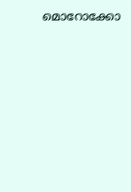മൊറോക്കോ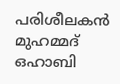പരിശീലകൻ മുഹമ്മദ് ഒഹാബി